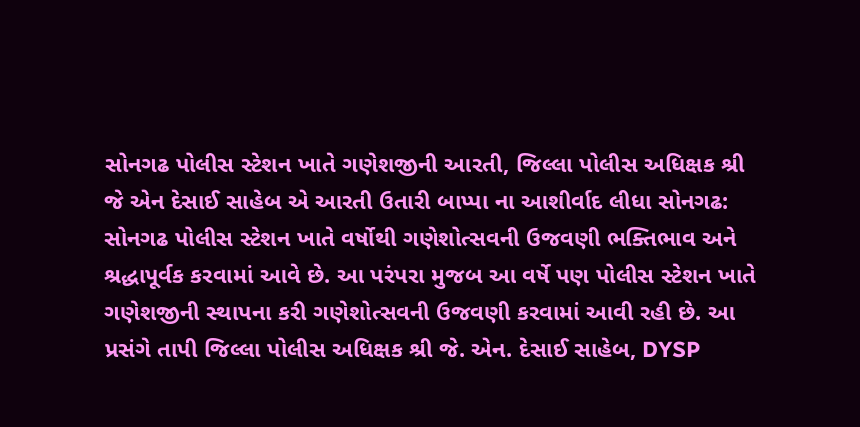સોનગઢ પોલીસ સ્ટેશન ખાતે ગણેશજીની આરતી, જિલ્લા પોલીસ અધિક્ષક શ્રી જે એન દેસાઈ સાહેબ એ આરતી ઉતારી બાપ્પા ના આશીર્વાદ લીધા સોનગઢ: સોનગઢ પોલીસ સ્ટેશન ખાતે વર્ષોથી ગણેશોત્સવની ઉજવણી ભક્તિભાવ અને શ્રદ્ધાપૂર્વક કરવામાં આવે છે. આ પરંપરા મુજબ આ વર્ષે પણ પોલીસ સ્ટેશન ખાતે ગણેશજીની સ્થાપના કરી ગણેશોત્સવની ઉજવણી કરવામાં આવી રહી છે. આ પ્રસંગે તાપી જિલ્લા પોલીસ અધિક્ષક શ્રી જે. એન. દેસાઈ સાહેબ, DYSP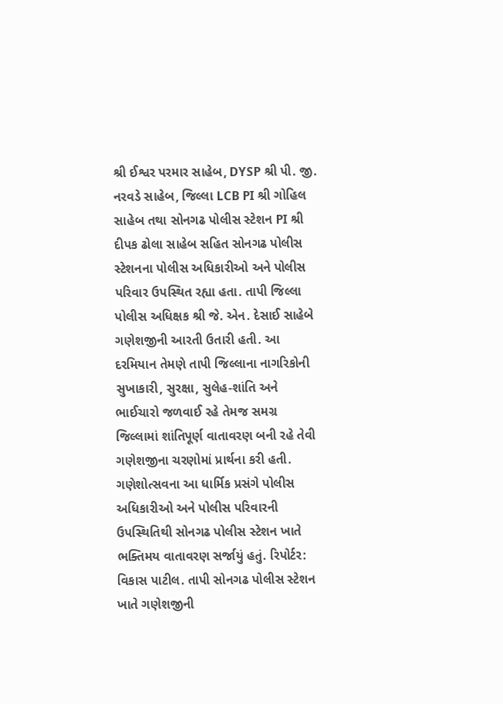શ્રી ઈશ્વર પરમાર સાહેબ, DYSP શ્રી પી. જી. નરવડે સાહેબ, જિલ્લા LCB PI શ્રી ગોહિલ સાહેબ તથા સોનગઢ પોલીસ સ્ટેશન PI શ્રી દીપક ઢોલા સાહેબ સહિત સોનગઢ પોલીસ સ્ટેશનના પોલીસ અધિકારીઓ અને પોલીસ પરિવાર ઉપસ્થિત રહ્યા હતા. તાપી જિલ્લા પોલીસ અધિક્ષક શ્રી જે. એન. દેસાઈ સાહેબે ગણેશજીની આરતી ઉતારી હતી. આ દરમિયાન તેમણે તાપી જિલ્લાના નાગરિકોની સુખાકારી, સુરક્ષા, સુલેહ-શાંતિ અને ભાઈચારો જળવાઈ રહે તેમજ સમગ્ર જિલ્લામાં શાંતિપૂર્ણ વાતાવરણ બની રહે તેવી ગણેશજીના ચરણોમાં પ્રાર્થના કરી હતી. ગણેશોત્સવના આ ધાર્મિક પ્રસંગે પોલીસ અધિકારીઓ અને પોલીસ પરિવારની ઉપસ્થિતિથી સોનગઢ પોલીસ સ્ટેશન ખાતે ભક્તિમય વાતાવરણ સર્જાયું હતું. રિપોર્ટર: વિકાસ પાટીલ. તાપી સોનગઢ પોલીસ સ્ટેશન ખાતે ગણેશજીની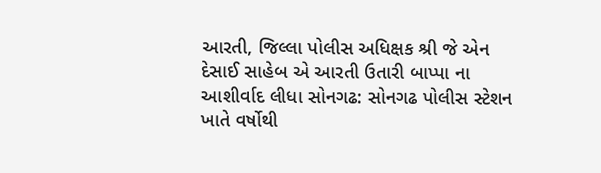આરતી, જિલ્લા પોલીસ અધિક્ષક શ્રી જે એન દેસાઈ સાહેબ એ આરતી ઉતારી બાપ્પા ના આશીર્વાદ લીધા સોનગઢ: સોનગઢ પોલીસ સ્ટેશન ખાતે વર્ષોથી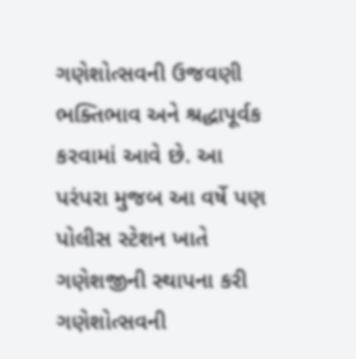ગણેશોત્સવની ઉજવણી ભક્તિભાવ અને શ્રદ્ધાપૂર્વક કરવામાં આવે છે. આ પરંપરા મુજબ આ વર્ષે પણ પોલીસ સ્ટેશન ખાતે ગણેશજીની સ્થાપના કરી ગણેશોત્સવની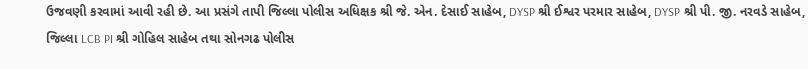ઉજવણી કરવામાં આવી રહી છે. આ પ્રસંગે તાપી જિલ્લા પોલીસ અધિક્ષક શ્રી જે. એન. દેસાઈ સાહેબ, DYSP શ્રી ઈશ્વર પરમાર સાહેબ, DYSP શ્રી પી. જી. નરવડે સાહેબ, જિલ્લા LCB PI શ્રી ગોહિલ સાહેબ તથા સોનગઢ પોલીસ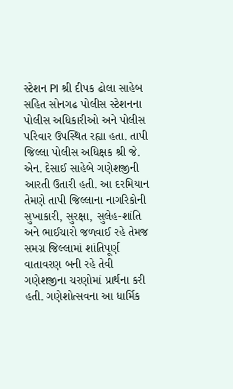સ્ટેશન PI શ્રી દીપક ઢોલા સાહેબ સહિત સોનગઢ પોલીસ સ્ટેશનના પોલીસ અધિકારીઓ અને પોલીસ પરિવાર ઉપસ્થિત રહ્યા હતા. તાપી જિલ્લા પોલીસ અધિક્ષક શ્રી જે. એન. દેસાઈ સાહેબે ગણેશજીની આરતી ઉતારી હતી. આ દરમિયાન તેમણે તાપી જિલ્લાના નાગરિકોની સુખાકારી, સુરક્ષા, સુલેહ-શાંતિ અને ભાઈચારો જળવાઈ રહે તેમજ સમગ્ર જિલ્લામાં શાંતિપૂર્ણ વાતાવરણ બની રહે તેવી ગણેશજીના ચરણોમાં પ્રાર્થના કરી હતી. ગણેશોત્સવના આ ધાર્મિક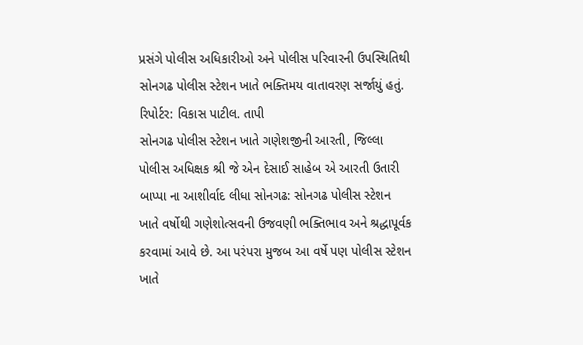પ્રસંગે પોલીસ અધિકારીઓ અને પોલીસ પરિવારની ઉપસ્થિતિથી સોનગઢ પોલીસ સ્ટેશન ખાતે ભક્તિમય વાતાવરણ સર્જાયું હતું. રિપોર્ટર: વિકાસ પાટીલ. તાપી
સોનગઢ પોલીસ સ્ટેશન ખાતે ગણેશજીની આરતી, જિલ્લા પોલીસ અધિક્ષક શ્રી જે એન દેસાઈ સાહેબ એ આરતી ઉતારી બાપ્પા ના આશીર્વાદ લીધા સોનગઢ: સોનગઢ પોલીસ સ્ટેશન ખાતે વર્ષોથી ગણેશોત્સવની ઉજવણી ભક્તિભાવ અને શ્રદ્ધાપૂર્વક કરવામાં આવે છે. આ પરંપરા મુજબ આ વર્ષે પણ પોલીસ સ્ટેશન ખાતે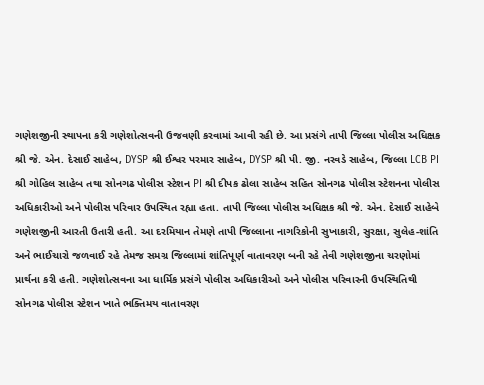ગણેશજીની સ્થાપના કરી ગણેશોત્સવની ઉજવણી કરવામાં આવી રહી છે. આ પ્રસંગે તાપી જિલ્લા પોલીસ અધિક્ષક શ્રી જે. એન. દેસાઈ સાહેબ, DYSP શ્રી ઈશ્વર પરમાર સાહેબ, DYSP શ્રી પી. જી. નરવડે સાહેબ, જિલ્લા LCB PI શ્રી ગોહિલ સાહેબ તથા સોનગઢ પોલીસ સ્ટેશન PI શ્રી દીપક ઢોલા સાહેબ સહિત સોનગઢ પોલીસ સ્ટેશનના પોલીસ અધિકારીઓ અને પોલીસ પરિવાર ઉપસ્થિત રહ્યા હતા. તાપી જિલ્લા પોલીસ અધિક્ષક શ્રી જે. એન. દેસાઈ સાહેબે ગણેશજીની આરતી ઉતારી હતી. આ દરમિયાન તેમણે તાપી જિલ્લાના નાગરિકોની સુખાકારી, સુરક્ષા, સુલેહ-શાંતિ અને ભાઈચારો જળવાઈ રહે તેમજ સમગ્ર જિલ્લામાં શાંતિપૂર્ણ વાતાવરણ બની રહે તેવી ગણેશજીના ચરણોમાં પ્રાર્થના કરી હતી. ગણેશોત્સવના આ ધાર્મિક પ્રસંગે પોલીસ અધિકારીઓ અને પોલીસ પરિવારની ઉપસ્થિતિથી સોનગઢ પોલીસ સ્ટેશન ખાતે ભક્તિમય વાતાવરણ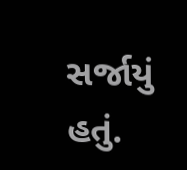સર્જાયું હતું.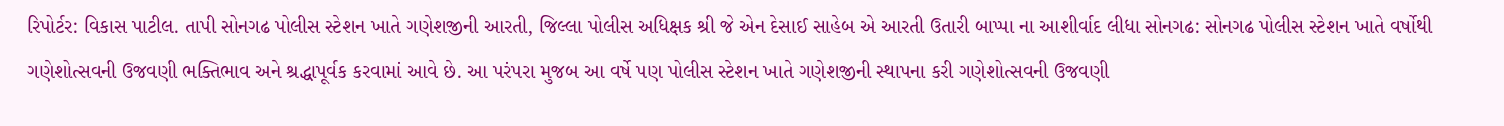રિપોર્ટર: વિકાસ પાટીલ. તાપી સોનગઢ પોલીસ સ્ટેશન ખાતે ગણેશજીની આરતી, જિલ્લા પોલીસ અધિક્ષક શ્રી જે એન દેસાઈ સાહેબ એ આરતી ઉતારી બાપ્પા ના આશીર્વાદ લીધા સોનગઢ: સોનગઢ પોલીસ સ્ટેશન ખાતે વર્ષોથી ગણેશોત્સવની ઉજવણી ભક્તિભાવ અને શ્રદ્ધાપૂર્વક કરવામાં આવે છે. આ પરંપરા મુજબ આ વર્ષે પણ પોલીસ સ્ટેશન ખાતે ગણેશજીની સ્થાપના કરી ગણેશોત્સવની ઉજવણી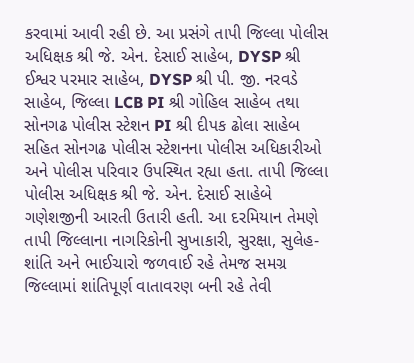કરવામાં આવી રહી છે. આ પ્રસંગે તાપી જિલ્લા પોલીસ અધિક્ષક શ્રી જે. એન. દેસાઈ સાહેબ, DYSP શ્રી ઈશ્વર પરમાર સાહેબ, DYSP શ્રી પી. જી. નરવડે સાહેબ, જિલ્લા LCB PI શ્રી ગોહિલ સાહેબ તથા સોનગઢ પોલીસ સ્ટેશન PI શ્રી દીપક ઢોલા સાહેબ સહિત સોનગઢ પોલીસ સ્ટેશનના પોલીસ અધિકારીઓ અને પોલીસ પરિવાર ઉપસ્થિત રહ્યા હતા. તાપી જિલ્લા પોલીસ અધિક્ષક શ્રી જે. એન. દેસાઈ સાહેબે ગણેશજીની આરતી ઉતારી હતી. આ દરમિયાન તેમણે તાપી જિલ્લાના નાગરિકોની સુખાકારી, સુરક્ષા, સુલેહ-શાંતિ અને ભાઈચારો જળવાઈ રહે તેમજ સમગ્ર જિલ્લામાં શાંતિપૂર્ણ વાતાવરણ બની રહે તેવી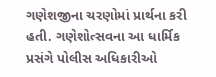ગણેશજીના ચરણોમાં પ્રાર્થના કરી હતી. ગણેશોત્સવના આ ધાર્મિક પ્રસંગે પોલીસ અધિકારીઓ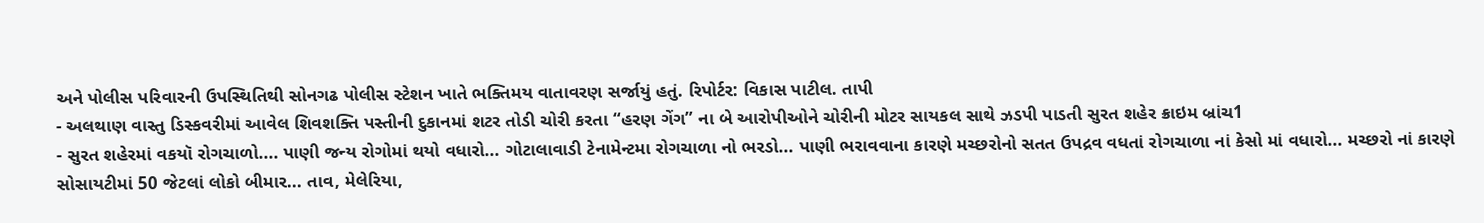અને પોલીસ પરિવારની ઉપસ્થિતિથી સોનગઢ પોલીસ સ્ટેશન ખાતે ભક્તિમય વાતાવરણ સર્જાયું હતું. રિપોર્ટર: વિકાસ પાટીલ. તાપી
- અલથાણ વાસ્તુ ડિસ્કવરીમાં આવેલ શિવશક્તિ પસ્તીની દુકાનમાં શટર તોડી ચોરી કરતા “હરણ ગેંગ” ના બે આરોપીઓને ચોરીની મોટર સાયકલ સાથે ઝડપી પાડતી સુરત શહેર ક્રાઇમ બ્રાંચ1
- સુરત શહેરમાં વકયૉ રોગચાળો.... પાણી જન્ય રોગોમાં થયો વધારો... ગોટાલાવાડી ટેનામેન્ટમા રોગચાળા નો ભરડો... પાણી ભરાવવાના કારણે મચ્છરોનો સતત ઉપદ્રવ વધતાં રોગચાળા નાં કેસો માં વધારો... મચ્છરો નાં કારણે સોસાયટીમાં 50 જેટલાં લોકો બીમાર... તાવ, મેલેરિયા,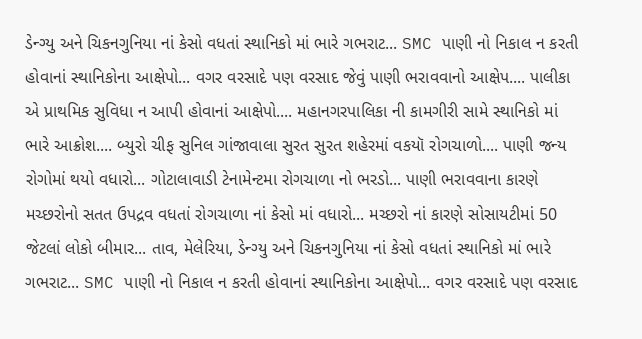ડેન્ગ્યુ અને ચિકનગુનિયા નાં કેસો વધતાં સ્થાનિકો માં ભારે ગભરાટ... SMC પાણી નો નિકાલ ન કરતી હોવાનાં સ્થાનિકોના આક્ષેપો... વગર વરસાદે પણ વરસાદ જેવું પાણી ભરાવવાનો આક્ષેપ.... પાલીકા એ પ્રાથમિક સુવિધા ન આપી હોવાનાં આક્ષેપો.... મહાનગરપાલિકા ની કામગીરી સામે સ્થાનિકો માં ભારે આક્રોશ.... બ્યુરો ચીફ સુનિલ ગાંજાવાલા સુરત સુરત શહેરમાં વકયૉ રોગચાળો.... પાણી જન્ય રોગોમાં થયો વધારો... ગોટાલાવાડી ટેનામેન્ટમા રોગચાળા નો ભરડો... પાણી ભરાવવાના કારણે મચ્છરોનો સતત ઉપદ્રવ વધતાં રોગચાળા નાં કેસો માં વધારો... મચ્છરો નાં કારણે સોસાયટીમાં 50 જેટલાં લોકો બીમાર... તાવ, મેલેરિયા, ડેન્ગ્યુ અને ચિકનગુનિયા નાં કેસો વધતાં સ્થાનિકો માં ભારે ગભરાટ... SMC પાણી નો નિકાલ ન કરતી હોવાનાં સ્થાનિકોના આક્ષેપો... વગર વરસાદે પણ વરસાદ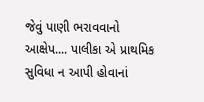જેવું પાણી ભરાવવાનો આક્ષેપ.... પાલીકા એ પ્રાથમિક સુવિધા ન આપી હોવાનાં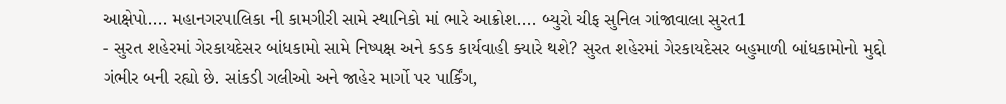આક્ષેપો.... મહાનગરપાલિકા ની કામગીરી સામે સ્થાનિકો માં ભારે આક્રોશ.... બ્યુરો ચીફ સુનિલ ગાંજાવાલા સુરત1
- સુરત શહેરમાં ગેરકાયદેસર બાંધકામો સામે નિષ્પક્ષ અને કડક કાર્યવાહી ક્યારે થશે? સુરત શહેરમાં ગેરકાયદેસર બહુમાળી બાંધકામોનો મુદ્દો ગંભીર બની રહ્યો છે. સાંકડી ગલીઓ અને જાહેર માર્ગો પર પાર્કિંગ,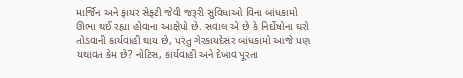માર્જિન અને ફાયર સેફ્ટી જેવી જરૂરી સુવિધાઓ વિના બાંધકામો ઊભા થઈ રહ્યા હોવાના આક્ષેપો છે. સવાલ એ છે કે નિર્દોષોના ઘરો તોડવાની કાર્યવાહી થાય છે, પરંતુ ગેરકાયદેસર બાંધકામો આજે પણ યથાવત કેમ છે? નોટિસ, કાર્યવાહી અને દેખાવ પૂરતા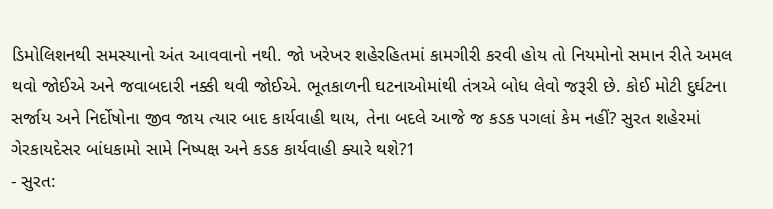ડિમોલિશનથી સમસ્યાનો અંત આવવાનો નથી. જો ખરેખર શહેરહિતમાં કામગીરી કરવી હોય તો નિયમોનો સમાન રીતે અમલ થવો જોઈએ અને જવાબદારી નક્કી થવી જોઈએ. ભૂતકાળની ઘટનાઓમાંથી તંત્રએ બોધ લેવો જરૂરી છે. કોઈ મોટી દુર્ઘટના સર્જાય અને નિર્દોષોના જીવ જાય ત્યાર બાદ કાર્યવાહી થાય, તેના બદલે આજે જ કડક પગલાં કેમ નહીં? સુરત શહેરમાં ગેરકાયદેસર બાંધકામો સામે નિષ્પક્ષ અને કડક કાર્યવાહી ક્યારે થશે?1
- સુરત: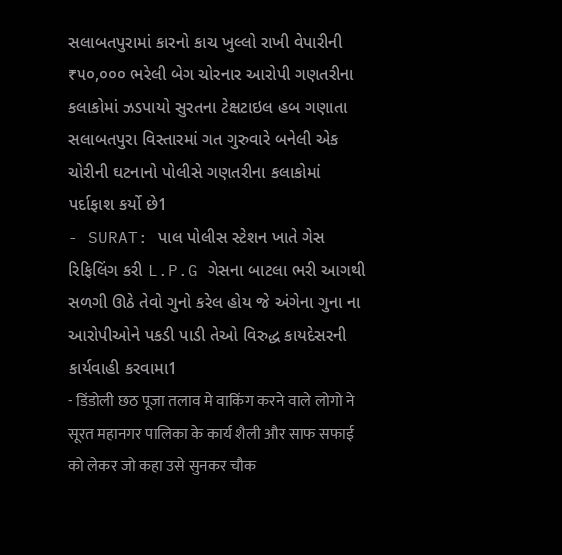સલાબતપુરામાં કારનો કાચ ખુલ્લો રાખી વેપારીની ₹૫૦,૦૦૦ ભરેલી બેગ ચોરનાર આરોપી ગણતરીના કલાકોમાં ઝડપાયો સુરતના ટેક્ષટાઇલ હબ ગણાતા સલાબતપુરા વિસ્તારમાં ગત ગુરુવારે બનેલી એક ચોરીની ઘટનાનો પોલીસે ગણતરીના કલાકોમાં પર્દાફાશ કર્યો છે1
- SURAT: પાલ પોલીસ સ્ટેશન ખાતે ગેસ રિફિલિંગ કરી L.P.G ગેસના બાટલા ભરી આગથી સળગી ઊઠે તેવો ગુનો કરેલ હોય જે અંગેના ગુના ના આરોપીઓને પકડી પાડી તેઓ વિરુદ્ધ કાયદેસરની કાર્યવાહી કરવામા1
- डिंडोली छठ पूजा तलाव मे वाकिंग करने वाले लोगो ने सूरत महानगर पालिका के कार्य शैली और साफ सफाई को लेकर जो कहा उसे सुनकर चौक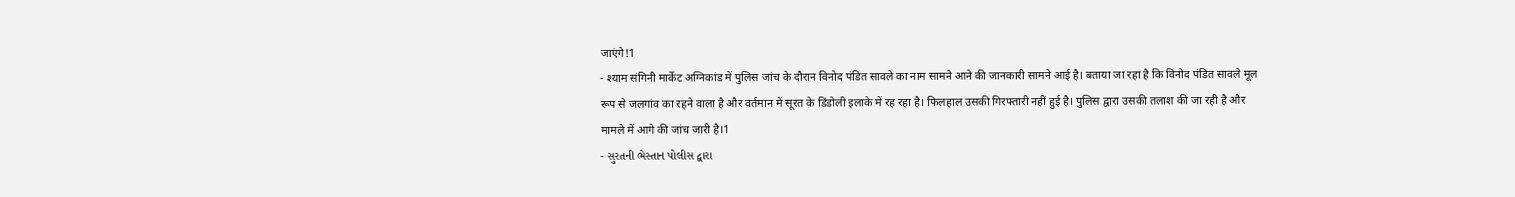जाएंगे!1
- श्याम संगिनी मार्केट अग्निकांड में पुलिस जांच के दौरान विनोद पंडित सावले का नाम सामने आने की जानकारी सामने आई है। बताया जा रहा है कि विनोद पंडित सावले मूल रूप से जलगांव का रहने वाला है और वर्तमान में सूरत के डिंडोली इलाके में रह रहा है। फिलहाल उसकी गिरफ्तारी नहीं हुई है। पुलिस द्वारा उसकी तलाश की जा रही है और मामले में आगे की जांच जारी है।1
- સુરતની ભેસ્તાન પોલીસ દ્વારા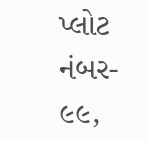પ્લોટ નંબર- ૯૯,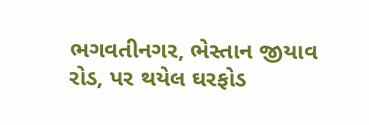ભગવતીનગર, ભેસ્તાન જીયાવ રોડ, પર થયેલ ઘરફોડ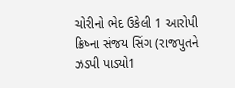ચોરીનો ભેદ ઉકેલી 1 આરોપી ક્રિષ્ના સંજય સિંગ (રાજપુતને ઝડપી પાડ્યો1